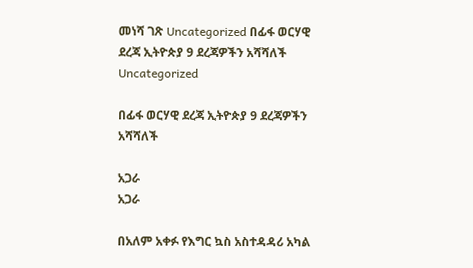መነሻ ገጽ Uncategorized በፊፋ ወርሃዊ ደረጃ ኢትዮጵያ 9 ደረጃዎችን አሻሻለች
Uncategorized

በፊፋ ወርሃዊ ደረጃ ኢትዮጵያ 9 ደረጃዎችን አሻሻለች

አጋራ
አጋራ

በአለም አቀፉ የእግር ኳስ አስተዳዳሪ አካል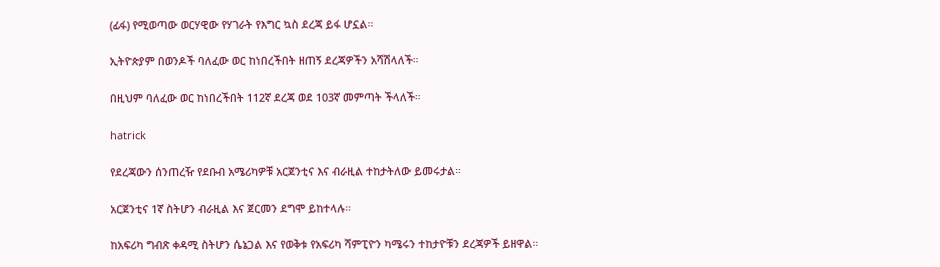(ፊፋ) የሚወጣው ወርሃዊው የሃገራት የእግር ኳስ ደረጃ ይፋ ሆኗል።

ኢትዮጵያም በወንዶች ባለፈው ወር ከነበረችበት ዘጠኝ ደረጃዎችን አሻሽላለች።

በዚህም ባለፈው ወር ከነበረችበት 112ኛ ደረጃ ወደ 103ኛ መምጣት ችላለች።

hatrick

የደረጃውን ሰንጠረዥ የደቡብ አሜሪካዎቹ አርጀንቲና እና ብራዚል ተከታትለው ይመሩታል።

አርጀንቲና 1ኛ ስትሆን ብራዚል እና ጀርመን ደግሞ ይከተላሉ።

ከአፍሪካ ግብጽ ቀዳሚ ስትሆን ሴኔጋል እና የወቅቱ የአፍሪካ ሻምፒዮን ካሜሩን ተከታዮቹን ደረጃዎች ይዘዋል።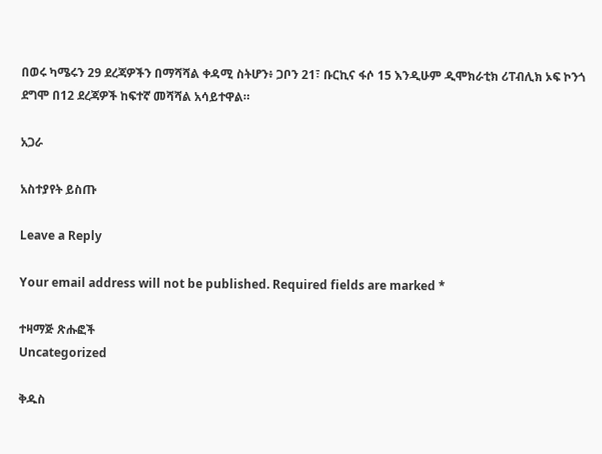በወሩ ካሜሩን 29 ደረጃዎችን በማሻሻል ቀዳሚ ስትሆን፥ ጋቦን 21፣ ቡርኪና ፋሶ 15 እንዲሁም ዲሞክራቲክ ሪፐብሊክ ኦፍ ኮንጎ ደግሞ በ12 ደረጃዎች ከፍተኛ መሻሻል አሳይተዋል።

አጋራ

አስተያየት ይስጡ

Leave a Reply

Your email address will not be published. Required fields are marked *

ተዛማጅ ጽሑፎች
Uncategorized

ቅዱስ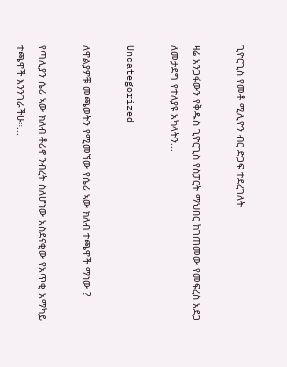ጊዮርጊስ የመቶ ሚሊዮን ብር ድጋፍ ተደረገለት

ዛሬ አንጋፋውን የቅዱስ ጊዮርጊስ የስፓርት ማህበር ከገጠመው የመፍረስ አደጋ ለመታደግ የተለያዩ አካላትን...

Uncategorized

ለዋልያዎቹ መጫወትን የሚመኘው የሴሪ ኣው ክለብ ተጫዋች ማነው ?

የጣሊያን ሴሪ ኣው ክለብ ቶሪኖ ንብረት ስለሆነው አስደናቂው የአጥቂ አማካይ ተጫዋች እንንገራችሁ።...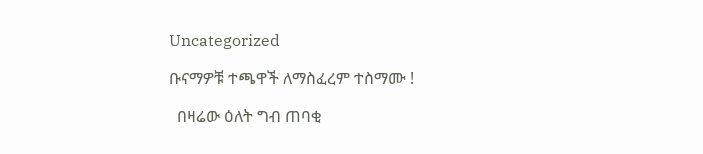Uncategorized

ቡናማዎቹ ተጫዋች ለማስፈረም ተስማሙ !

  በዛሬው ዕለት ግብ ጠባቂ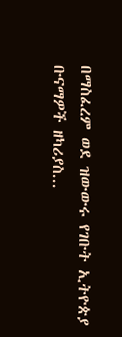በማስፈረም ወደ ዝውውሩ የገቡት ኢትዮጵያ ቡናማዎች ዘካሪያስ...